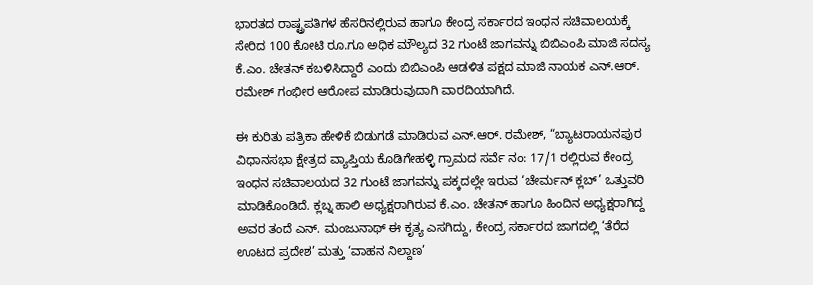ಭಾರತದ ರಾಷ್ಟ್ರಪತಿಗಳ ಹೆಸರಿನಲ್ಲಿರುವ ಹಾಗೂ ಕೇಂದ್ರ ಸರ್ಕಾರದ ಇಂಧನ ಸಚಿವಾಲಯಕ್ಕೆ ಸೇರಿದ 100 ಕೋಟಿ ರೂ.ಗೂ ಅಧಿಕ ಮೌಲ್ಯದ 32 ಗುಂಟೆ ಜಾಗವನ್ನು ಬಿಬಿಎಂಪಿ ಮಾಜಿ ಸದಸ್ಯ ಕೆ.ಎಂ. ಚೇತನ್ ಕಬಳಿಸಿದ್ದಾರೆ ಎಂದು ಬಿಬಿಎಂಪಿ ಆಡಳಿತ ಪಕ್ಷದ ಮಾಜಿ ನಾಯಕ ಎನ್.ಆರ್. ರಮೇಶ್ ಗಂಭೀರ ಆರೋಪ ಮಾಡಿರುವುದಾಗಿ ವಾರದಿಯಾಗಿದೆ.

ಈ ಕುರಿತು ಪತ್ರಿಕಾ ಹೇಳಿಕೆ ಬಿಡುಗಡೆ ಮಾಡಿರುವ ಎನ್.ಆರ್. ರಮೇಶ್, “ಬ್ಯಾಟರಾಯನಪುರ ವಿಧಾನಸಭಾ ಕ್ಷೇತ್ರದ ವ್ಯಾಪ್ತಿಯ ಕೊಡಿಗೇಹಳ್ಳಿ ಗ್ರಾಮದ ಸರ್ವೆ ನಂ: 17/1 ರಲ್ಲಿರುವ ಕೇಂದ್ರ ಇಂಧನ ಸಚಿವಾಲಯದ 32 ಗುಂಟೆ ಜಾಗವನ್ನು ಪಕ್ಕದಲ್ಲೇ ಇರುವ ‘ಚೇರ್ಮನ್ ಕ್ಲಬ್’ ಒತ್ತುವರಿ ಮಾಡಿಕೊಂಡಿದೆ. ಕ್ಲಬ್ನ ಹಾಲಿ ಅಧ್ಯಕ್ಷರಾಗಿರುವ ಕೆ.ಎಂ. ಚೇತನ್ ಹಾಗೂ ಹಿಂದಿನ ಅಧ್ಯಕ್ಷರಾಗಿದ್ದ ಅವರ ತಂದೆ ಎನ್. ಮಂಜುನಾಥ್ ಈ ಕೃತ್ಯ ಎಸಗಿದ್ದು, ಕೇಂದ್ರ ಸರ್ಕಾರದ ಜಾಗದಲ್ಲಿ ‘ತೆರೆದ ಊಟದ ಪ್ರದೇಶ’ ಮತ್ತು ‘ವಾಹನ ನಿಲ್ದಾಣ’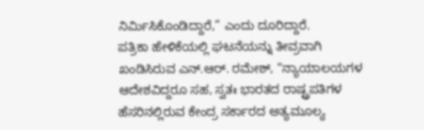ನಿರ್ಮಿಸಿಕೊಂಡಿದ್ದಾರೆ,” ಎಂದು ದೂರಿದ್ದಾರೆ.
ಪತ್ರಿಕಾ ಹೇಳಿಕೆಯಲ್ಲಿ ಘಟನೆಯನ್ನು ತೀವ್ರವಾಗಿ ಖಂಡಿಸಿರುವ ಎನ್.ಆರ್. ರಮೇಶ್, “ನ್ಯಾಯಾಲಯಗಳ ಆದೇಶವಿದ್ದರೂ ಸಹ, ಸ್ವತಃ ಭಾರತದ ರಾಷ್ಟ್ರಪತಿಗಳ ಹೆಸರಿನಲ್ಲಿರುವ ಕೇಂದ್ರ ಸರ್ಕಾರದ ಅತ್ಯಮೂಲ್ಯ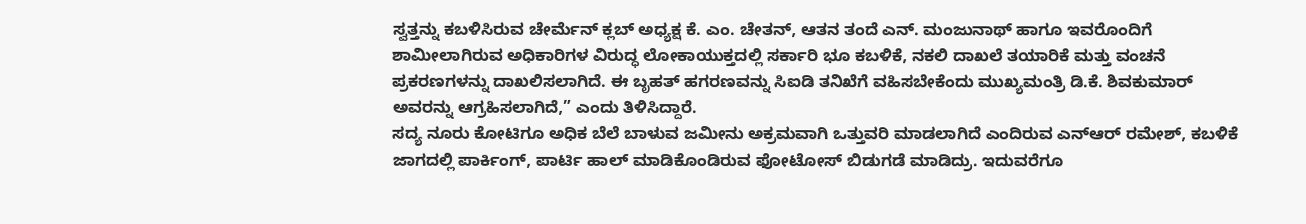ಸ್ವತ್ತನ್ನು ಕಬಳಿಸಿರುವ ಚೇರ್ಮೆನ್ ಕ್ಲಬ್ ಅಧ್ಯಕ್ಷ ಕೆ. ಎಂ. ಚೇತನ್, ಆತನ ತಂದೆ ಎನ್. ಮಂಜುನಾಥ್ ಹಾಗೂ ಇವರೊಂದಿಗೆ ಶಾಮೀಲಾಗಿರುವ ಅಧಿಕಾರಿಗಳ ವಿರುದ್ಧ ಲೋಕಾಯುಕ್ತದಲ್ಲಿ ಸರ್ಕಾರಿ ಭೂ ಕಬಳಿಕೆ, ನಕಲಿ ದಾಖಲೆ ತಯಾರಿಕೆ ಮತ್ತು ವಂಚನೆ ಪ್ರಕರಣಗಳನ್ನು ದಾಖಲಿಸಲಾಗಿದೆ. ಈ ಬೃಹತ್ ಹಗರಣವನ್ನು ಸಿಐಡಿ ತನಿಖೆಗೆ ವಹಿಸಬೇಕೆಂದು ಮುಖ್ಯಮಂತ್ರಿ ಡಿ.ಕೆ. ಶಿವಕುಮಾರ್ ಅವರನ್ನು ಆಗ್ರಹಿಸಲಾಗಿದೆ,” ಎಂದು ತಿಳಿಸಿದ್ದಾರೆ.
ಸದ್ಯ ನೂರು ಕೋಟಿಗೂ ಅಧಿಕ ಬೆಲೆ ಬಾಳುವ ಜಮೀನು ಅಕ್ರಮವಾಗಿ ಒತ್ತುವರಿ ಮಾಡಲಾಗಿದೆ ಎಂದಿರುವ ಎನ್ಆರ್ ರಮೇಶ್, ಕಬಳಿಕೆ ಜಾಗದಲ್ಲಿ ಪಾರ್ಕಿಂಗ್, ಪಾರ್ಟಿ ಹಾಲ್ ಮಾಡಿಕೊಂಡಿರುವ ಫೋಟೋಸ್ ಬಿಡುಗಡೆ ಮಾಡಿದ್ರು. ಇದುವರೆಗೂ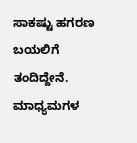ಸಾಕಷ್ಟು ಹಗರಣ ಬಯಲಿಗೆ ತಂದಿದ್ದೇನೆ. ಮಾಧ್ಯಮಗಳ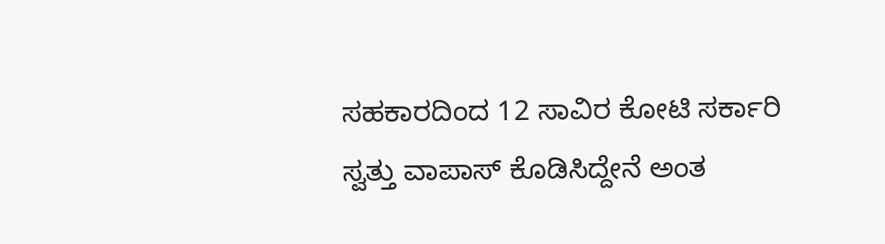ಸಹಕಾರದಿಂದ 12 ಸಾವಿರ ಕೋಟಿ ಸರ್ಕಾರಿ ಸ್ವತ್ತು ವಾಪಾಸ್ ಕೊಡಿಸಿದ್ದೇನೆ ಅಂತ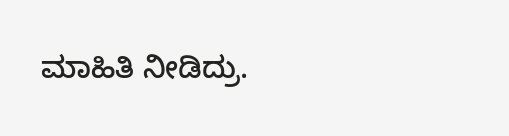ಮಾಹಿತಿ ನೀಡಿದ್ರು.